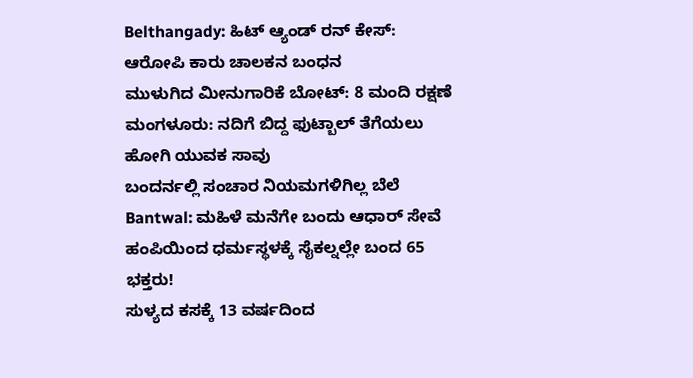Belthangady: ಹಿಟ್ ಆ್ಯಂಡ್ ರನ್ ಕೇಸ್: ಆರೋಪಿ ಕಾರು ಚಾಲಕನ ಬಂಧನ
ಮುಳುಗಿದ ಮೀನುಗಾರಿಕೆ ಬೋಟ್: 8 ಮಂದಿ ರಕ್ಷಣೆ
ಮಂಗಳೂರು: ನದಿಗೆ ಬಿದ್ದ ಫುಟ್ಬಾಲ್ ತೆಗೆಯಲು ಹೋಗಿ ಯುವಕ ಸಾವು
ಬಂದರ್ನಲ್ಲಿ ಸಂಚಾರ ನಿಯಮಗಳಿಗಿಲ್ಲ ಬೆಲೆ
Bantwal: ಮಹಿಳೆ ಮನೆಗೇ ಬಂದು ಆಧಾರ್ ಸೇವೆ
ಹಂಪಿಯಿಂದ ಧರ್ಮಸ್ಥಳಕ್ಕೆ ಸೈಕಲ್ನಲ್ಲೇ ಬಂದ 65 ಭಕ್ತರು!
ಸುಳ್ಯದ ಕಸಕ್ಕೆ 13 ವರ್ಷದಿಂದ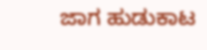ಜಾಗ ಹುಡುಕಾಟ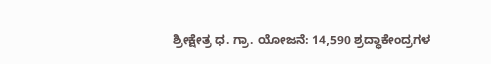ಶ್ರೀಕ್ಷೇತ್ರ ಧ. ಗ್ರಾ. ಯೋಜನೆ: 14,590 ಶ್ರದ್ಧಾಕೇಂದ್ರಗಳ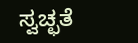ಸ್ವಚ್ಛತೆ